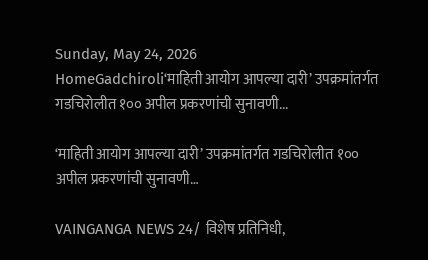Sunday, May 24, 2026
HomeGadchiroli‘माहिती आयोग आपल्या दारी’ उपक्रमांतर्गत गडचिरोलीत १०० अपील प्रकरणांची सुनावणी...

‘माहिती आयोग आपल्या दारी’ उपक्रमांतर्गत गडचिरोलीत १०० अपील प्रकरणांची सुनावणी…

VAINGANGA NEWS 24/ विशेष प्रतिनिधी,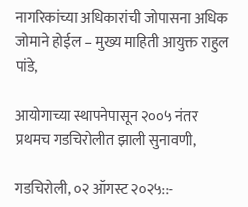नागरिकांच्या अधिकारांची जोपासना अधिक जोमाने होईल – मुख्य माहिती आयुक्त राहुल पांडे,

आयोगाच्या स्थापनेपासून २००५ नंतर प्रथमच गडचिरोलीत झाली सुनावणी,

गडचिरोली, ०२ ऑगस्ट २०२५::-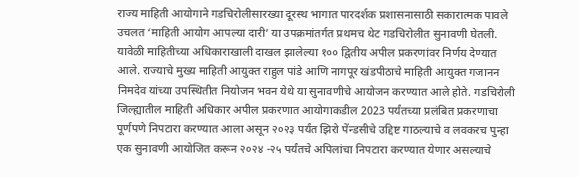राज्य माहिती आयोगाने गडचिरोलीसारख्या दूरस्थ भागात पारदर्शक प्रशासनासाठी सकारात्मक पावले उचलत ‘माहिती आयोग आपल्या दारी’ या उपक्रमांतर्गत प्रथमच थेट गडचिरोलीत सुनावणी घेतली. यावेळी माहितीच्या अधिकाराखाली दाखल झालेल्या १०० द्वितीय अपील प्रकरणांवर निर्णय देण्यात आले. राज्याचे मुख्य माहिती आयुक्त राहुल पांडे आणि नागपूर खंडपीठाचे माहिती आयुक्त गजानन निमदेव यांच्या उपस्थितीत नियोजन भवन येथे या सुनावणीचे आयोजन करण्यात आले होते. गडचिरोली जिल्ह्यातील माहिती अधिकार अपील प्रकरणात आयोगाकडील 2023 पर्यंतच्या प्रलंबित प्रकरणाचा पूर्णपणे निपटारा करण्यात आला असून २०२३ पर्यंत झिरो पेंन्डसीचे उद्दिष्ट गाठल्याचे व लवकरच पुन्हा एक सुनावणी आयोजित करून २०२४ -२५ पर्यंतचे अपिलांचा निपटारा करण्यात येणार असल्याचे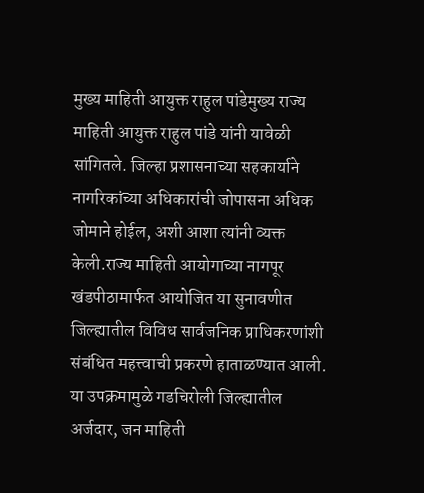मुख्य माहिती आयुक्त राहुल पांडेमुख्य राज्य माहिती आयुक्त राहुल पांडे यांनी यावेळी सांगितले. जिल्हा प्रशासनाच्या सहकार्याने नागरिकांच्या अधिकारांची जोपासना अधिक जोमाने होईल, अशी आशा त्यांनी व्यक्त केली.राज्य माहिती आयोगाच्या नागपूर खंडपीठामार्फत आयोजित या सुनावणीत जिल्ह्यातील विविध सार्वजनिक प्राधिकरणांशी संबंधित महत्त्वाची प्रकरणे हाताळण्यात आली. या उपक्रमामुळे गडचिरोली जिल्ह्यातील अर्जदार, जन माहिती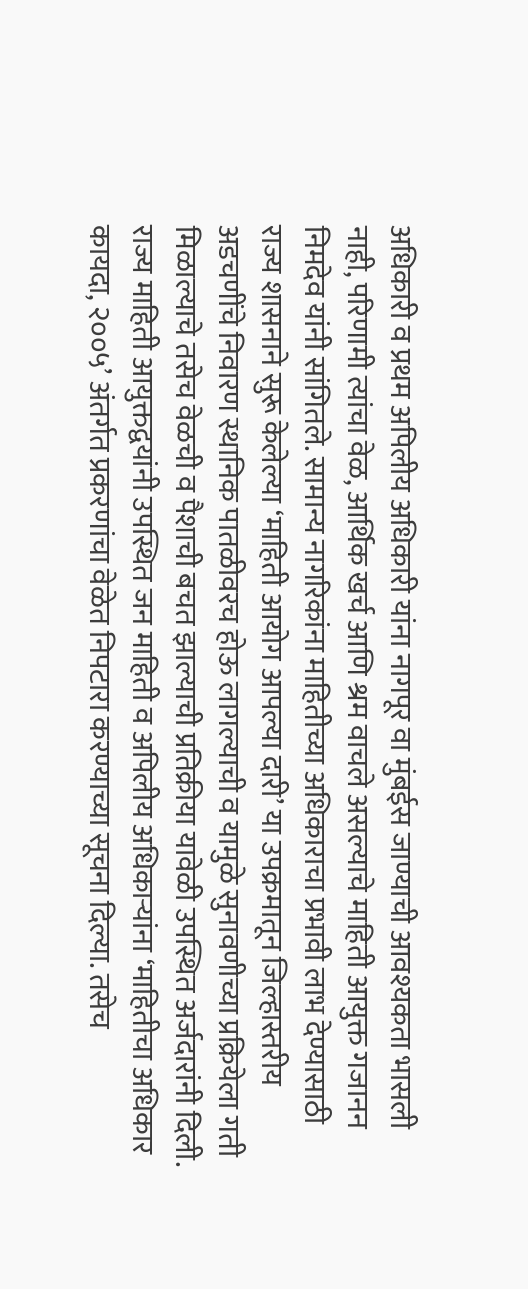अधिकारी व प्रथम अपिलीय अधिकारी यांना नागपूर वा मुंबईस जाण्याची आवश्यकता भासली नाही, परिणामी त्यांचा वेळ, आर्थिक खर्च आणि श्रम वाचले असल्याचे माहिती आयुक्त गजानन निमदेव यांनी सांगितले. सामान्य नागरिकांना माहितीच्या अधिकाराचा प्रभावी लाभ देण्यासाठी राज्य शासनाने सुरू केलेल्या ‘माहिती आयोग आपल्या दारी’ या उपक्रमातून जिल्हास्तरीय अडचणींचे निवारण स्थानिक पातळीवरच होऊ लागल्याची व यामुळे सुनावणीच्या प्रक्रियेला गती मिळाल्याचे तसेच वेळची व पैशाची बचत झाल्याची प्रतिक्रीया यावेळी उपस्थित अर्जदारांनी दिली. राज्य माहिती आयुक्तद्वयांनी उपस्थित जन माहिती व अपिलीय अधिकार्‍यांना ‘माहितीचा अधिकार कायदा, २००५’ अंतर्गत प्रकरणांचा वेळेत निपटारा करण्याच्या सूचना दिल्या. तसेच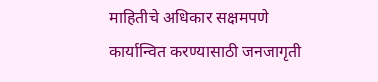माहितीचे अधिकार सक्षमपणे कार्यान्वित करण्यासाठी जनजागृती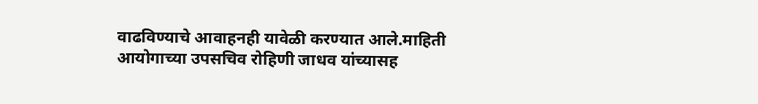वाढविण्याचे आवाहनही यावेळी करण्यात आले.माहिती आयोगाच्या उपसचिव रोहिणी जाधव यांच्यासह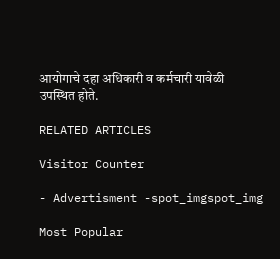आयोगाचे दहा अधिकारी व कर्मचारी यावेळी उपस्थित होते.

RELATED ARTICLES

Visitor Counter

- Advertisment -spot_imgspot_img

Most Popular